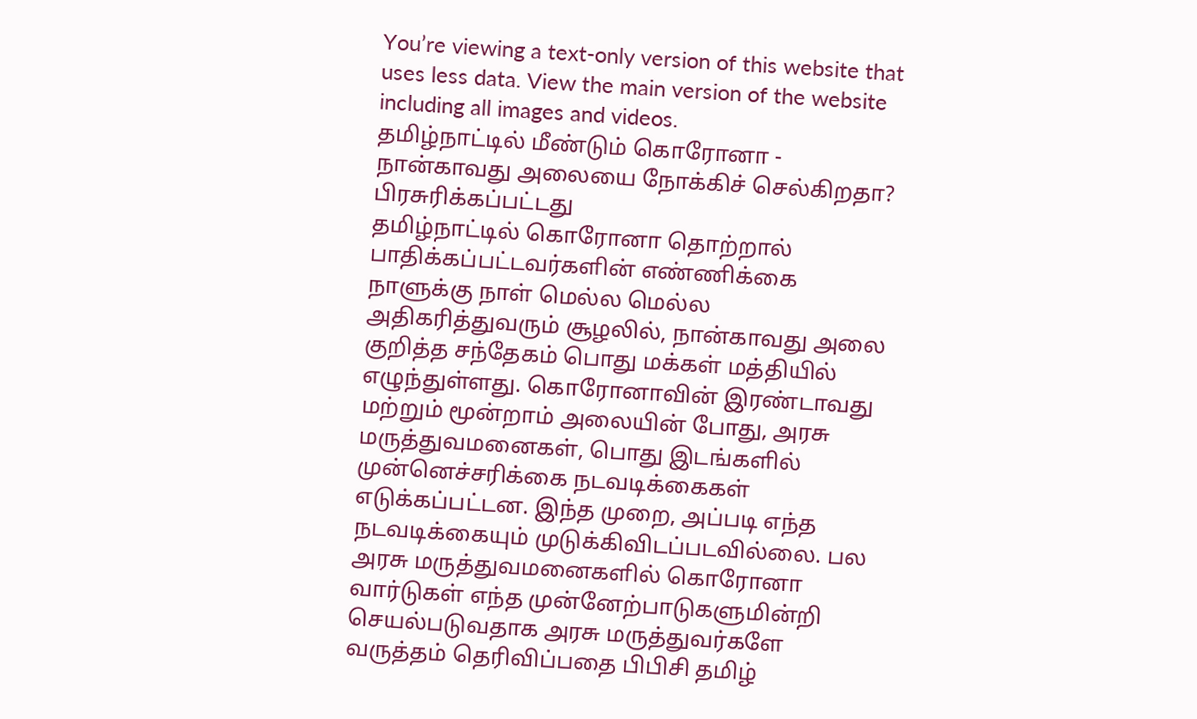You’re viewing a text-only version of this website that uses less data. View the main version of the website including all images and videos.
தமிழ்நாட்டில் மீண்டும் கொரோனா - நான்காவது அலையை நோக்கிச் செல்கிறதா?
பிரசுரிக்கப்பட்டது
தமிழ்நாட்டில் கொரோனா தொற்றால் பாதிக்கப்பட்டவர்களின் எண்ணிக்கை நாளுக்கு நாள் மெல்ல மெல்ல அதிகரித்துவரும் சூழலில், நான்காவது அலை குறித்த சந்தேகம் பொது மக்கள் மத்தியில் எழுந்துள்ளது. கொரோனாவின் இரண்டாவது மற்றும் மூன்றாம் அலையின் போது, அரசு மருத்துவமனைகள், பொது இடங்களில் முன்னெச்சரிக்கை நடவடிக்கைகள் எடுக்கப்பட்டன. இந்த முறை, அப்படி எந்த நடவடிக்கையும் முடுக்கிவிடப்படவில்லை. பல அரசு மருத்துவமனைகளில் கொரோனா வார்டுகள் எந்த முன்னேற்பாடுகளுமின்றி செயல்படுவதாக அரசு மருத்துவர்களே வருத்தம் தெரிவிப்பதை பிபிசி தமிழ்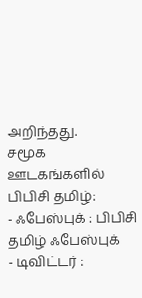அறிந்தது.
சமூக ஊடகங்களில் பிபிசி தமிழ்:
- ஃபேஸ்புக் : பிபிசி தமிழ் ஃபேஸ்புக்
- டிவிட்டர் :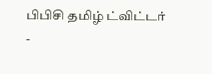பிபிசி தமிழ் ட்விட்டர்
-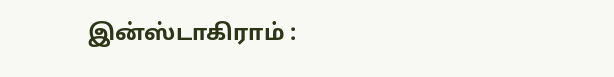இன்ஸ்டாகிராம் :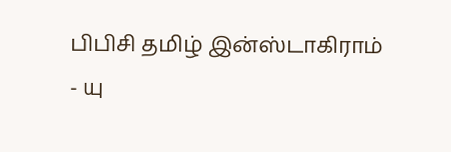பிபிசி தமிழ் இன்ஸ்டாகிராம்
- யு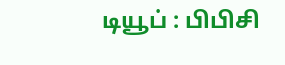டியூப் : பிபிசி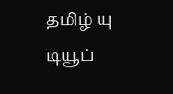தமிழ் யு டியூப்